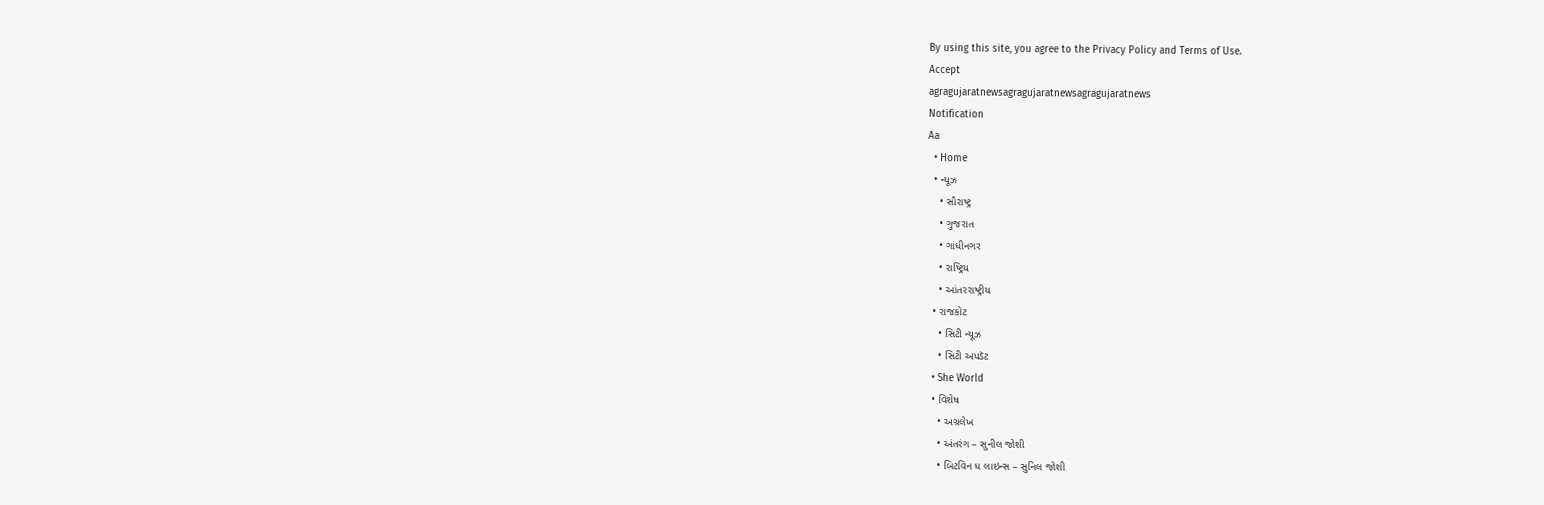By using this site, you agree to the Privacy Policy and Terms of Use.
Accept
agragujaratnewsagragujaratnewsagragujaratnews
Notification
Aa
  • Home
  • ન્યૂઝ
    • સૌરાષ્ટ્ર
    • ગુજરાત
    • ગાંધીનગર
    • રાષ્ટ્રિય
    • આંતરરાષ્ટ્રીય
  • રાજકોટ
    • સિટી ન્યૂઝ
    • સિટી અપડૅટ
  • She World
  • વિશેષ
    • અગ્રલેખ
    • અંતરંગ – સુનીલ જોશી
    • બિટવિન ધ લાઇન્સ – સુનિલ જોશી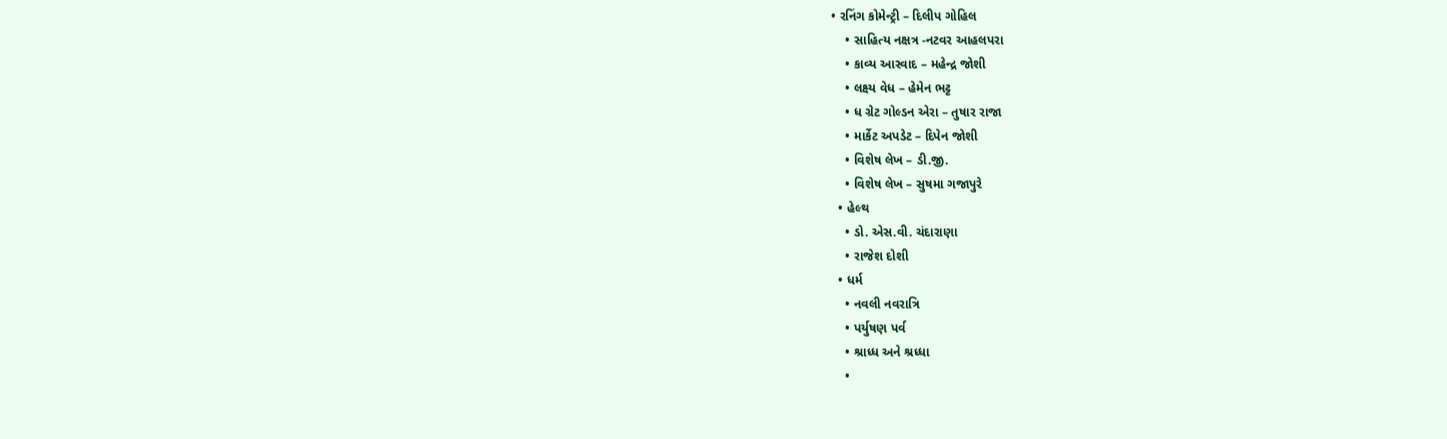• રનિંગ કોમેન્ટ્રી – દિલીપ ગોહિલ
    • સાહિત્ય નક્ષત્ર -નટવર આહલપરા
    • કાવ્ય આસ્વાદ – મહેન્દ્ર જોશી
    • લક્ષ્ય વેધ – હેમેન ભટ્ટ
    • ધ ગ્રેટ ગોલ્ડન એરા – તુષાર રાજા
    • માર્કેટ અપડેટ – દિપેન જોશી
    • વિશેષ લેખ – ડી.જી.
    • વિશેષ લેખ – સુષમા ગજાપુરે
  • હેલ્થ
    • ડો. એસ.વી. ચંદારાણા
    • રાજેશ દોશી
  • ધર્મ
    • નવલી નવરાત્રિ
    • પર્યુષણ પર્વ
    • શ્રાધ્ધ અને શ્રધ્ધા
    •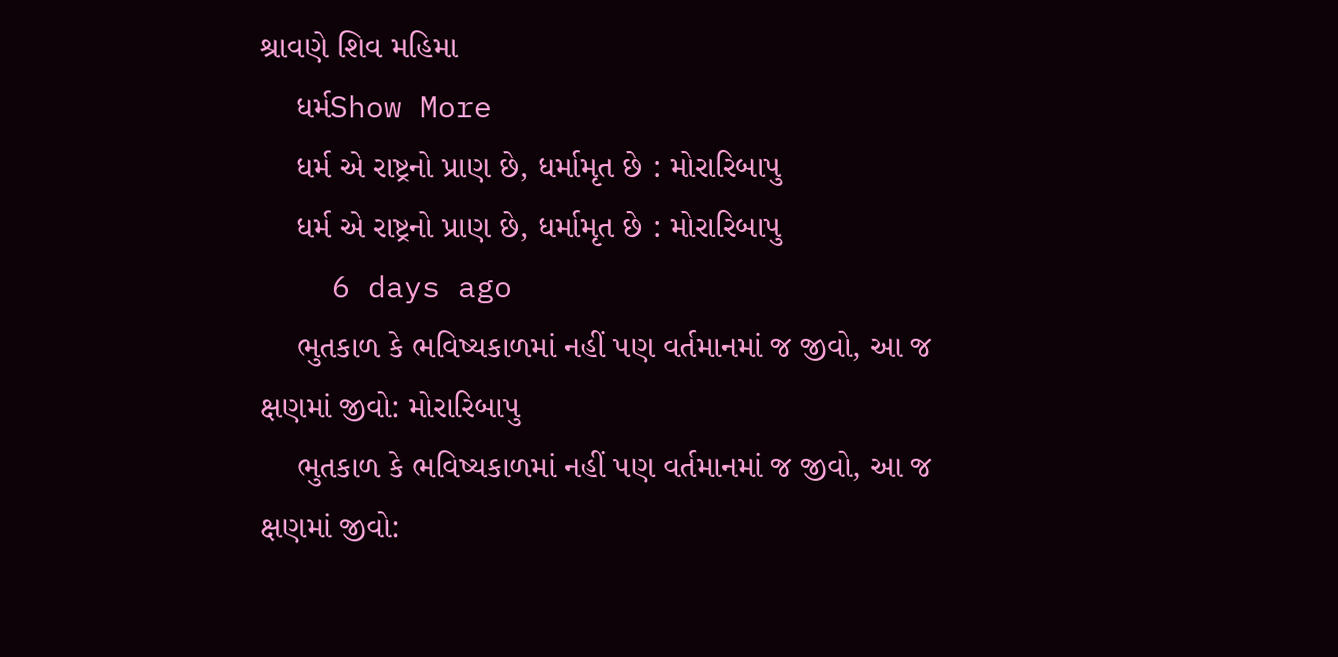શ્રાવણે શિવ મહિમા
    ધર્મShow More
    ધર્મ એ રાષ્ટ્રનો પ્રાણ છે, ધર્મામૃત છે : મોરારિબાપુ
    ધર્મ એ રાષ્ટ્રનો પ્રાણ છે, ધર્મામૃત છે : મોરારિબાપુ
    6 days ago
    ભુતકાળ કે ભવિષ્યકાળમાં નહીં પણ વર્તમાનમાં જ જીવો, આ જ ક્ષણમાં જીવો: મોરારિબાપુ
    ભુતકાળ કે ભવિષ્યકાળમાં નહીં પણ વર્તમાનમાં જ જીવો, આ જ ક્ષણમાં જીવો: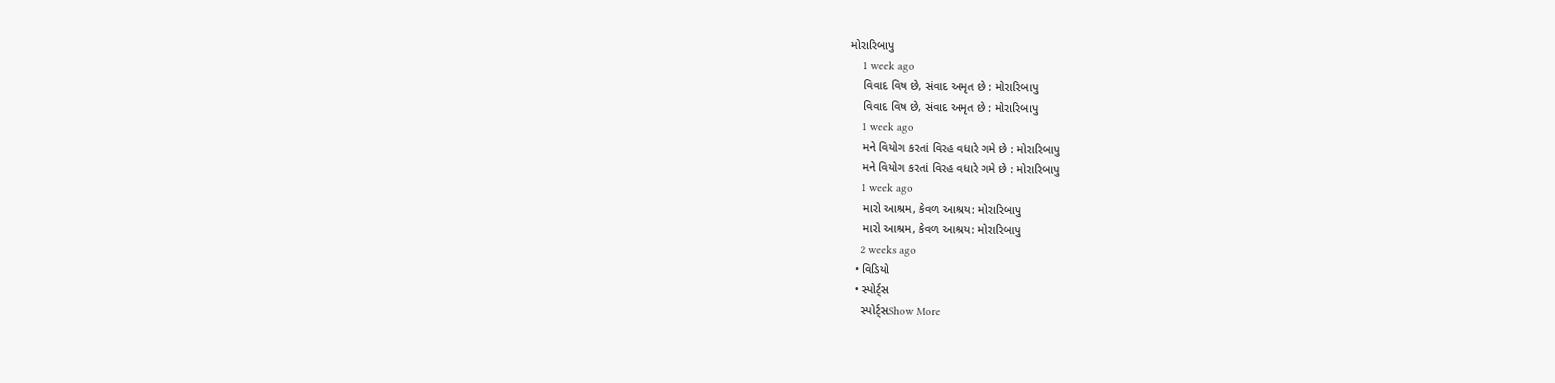મોરારિબાપુ
    1 week ago
    વિવાદ વિષ છે, સંવાદ અમૃત છે : મોરારિબાપુ
    વિવાદ વિષ છે, સંવાદ અમૃત છે : મોરારિબાપુ
    1 week ago
    મને વિયોગ કરતાં વિરહ વધારે ગમે છે : મોરારિબાપુ
    મને વિયોગ કરતાં વિરહ વધારે ગમે છે : મોરારિબાપુ
    1 week ago
    મારો આશ્રમ, કેવળ આશ્રય: મોરારિબાપુ
    મારો આશ્રમ, કેવળ આશ્રય: મોરારિબાપુ
    2 weeks ago
  • વિડિયો
  • સ્પોર્ટ્સ
    સ્પોર્ટ્સShow More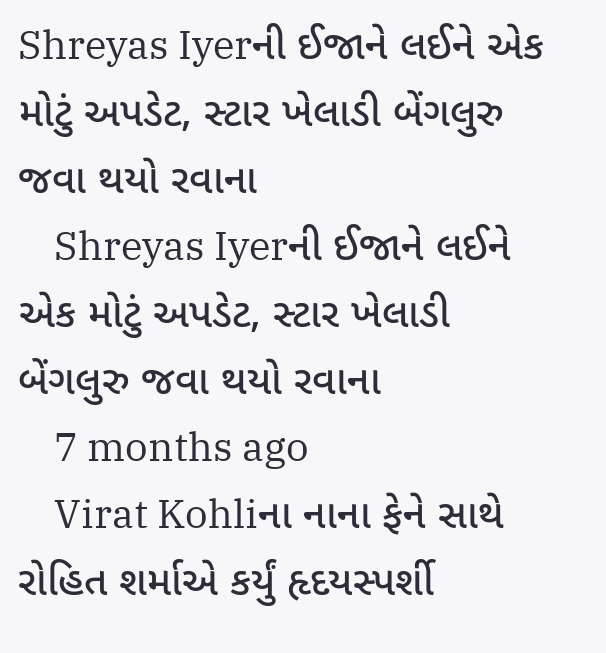Shreyas Iyerની ઈજાને લઈને એક મોટું અપડેટ, સ્ટાર ખેલાડી બેંગલુરુ જવા થયો રવાના
    Shreyas Iyerની ઈજાને લઈને એક મોટું અપડેટ, સ્ટાર ખેલાડી બેંગલુરુ જવા થયો રવાના
    7 months ago
    Virat Kohliના નાના ફેને સાથે રોહિત શર્માએ કર્યું હૃદયસ્પર્શી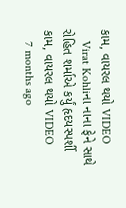કામ, વાયરલ થયો VIDEO
    Virat Kohliના નાના ફેને સાથે રોહિત શર્માએ કર્યું હૃદયસ્પર્શી કામ, વાયરલ થયો VIDEO
    7 months ago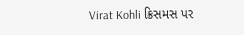Virat Kohli ક્રિસમસ પર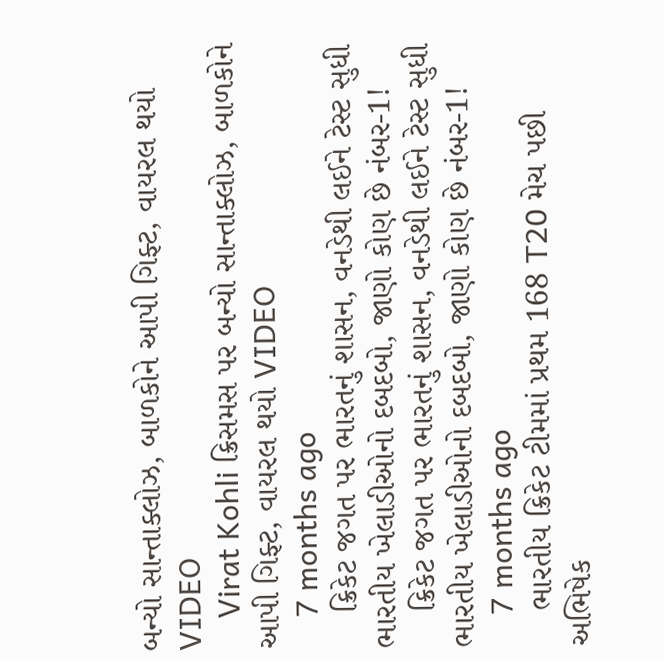બન્યો સાન્તાક્લોઝ, બાળકોને આપી ગિફ્ટ, વાયરલ થયો VIDEO
    Virat Kohli ક્રિસમસ પર બન્યો સાન્તાક્લોઝ, બાળકોને આપી ગિફ્ટ, વાયરલ થયો VIDEO
    7 months ago
    ક્રિકેટ જગત પર ભારતનું શાસન, વનડેથી લઈને ટેસ્ટ સુધી ભારતીય ખેલાડીઓનો દબદબો, જાણો કોણ છે નંબર-1!
    ક્રિકેટ જગત પર ભારતનું શાસન, વનડેથી લઈને ટેસ્ટ સુધી ભારતીય ખેલાડીઓનો દબદબો, જાણો કોણ છે નંબર-1!
    7 months ago
    ભારતીય ક્રિકેટ ટીમમાં પ્રથમ 168 T20 મેચ પછી અભિષેક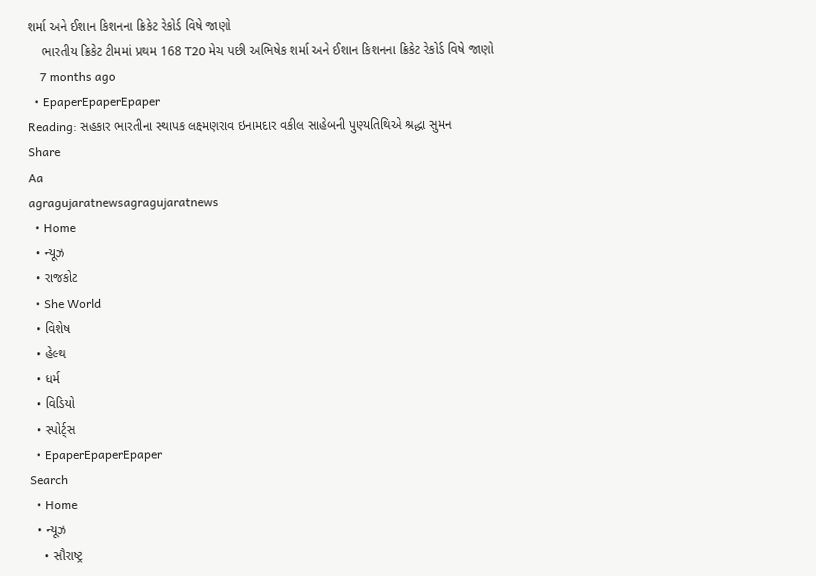શર્મા અને ઈશાન કિશનના ક્રિકેટ રેકોર્ડ વિષે જાણો
    ભારતીય ક્રિકેટ ટીમમાં પ્રથમ 168 T20 મેચ પછી અભિષેક શર્મા અને ઈશાન કિશનના ક્રિકેટ રેકોર્ડ વિષે જાણો
    7 months ago
  • EpaperEpaperEpaper
Reading: સહકાર ભારતીના સ્થાપક લક્ષ્મણરાવ ઇનામદાર વકીલ સાહેબની પુણ્યતિથિએ શ્રદ્ધા સુમન
Share
Aa
agragujaratnewsagragujaratnews
  • Home
  • ન્યૂઝ
  • રાજકોટ
  • She World
  • વિશેષ
  • હેલ્થ
  • ધર્મ
  • વિડિયો
  • સ્પોર્ટ્સ
  • EpaperEpaperEpaper
Search
  • Home
  • ન્યૂઝ
    • સૌરાષ્ટ્ર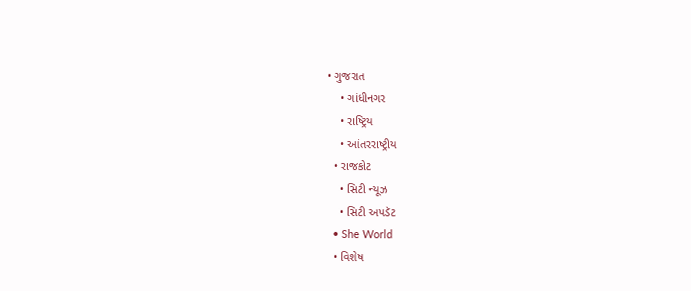• ગુજરાત
    • ગાંધીનગર
    • રાષ્ટ્રિય
    • આંતરરાષ્ટ્રીય
  • રાજકોટ
    • સિટી ન્યૂઝ
    • સિટી અપડૅટ
  • She World
  • વિશેષ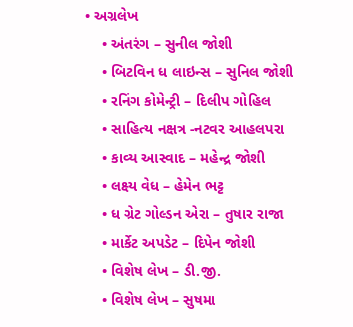• અગ્રલેખ
    • અંતરંગ – સુનીલ જોશી
    • બિટવિન ધ લાઇન્સ – સુનિલ જોશી
    • રનિંગ કોમેન્ટ્રી – દિલીપ ગોહિલ
    • સાહિત્ય નક્ષત્ર -નટવર આહલપરા
    • કાવ્ય આસ્વાદ – મહેન્દ્ર જોશી
    • લક્ષ્ય વેધ – હેમેન ભટ્ટ
    • ધ ગ્રેટ ગોલ્ડન એરા – તુષાર રાજા
    • માર્કેટ અપડેટ – દિપેન જોશી
    • વિશેષ લેખ – ડી.જી.
    • વિશેષ લેખ – સુષમા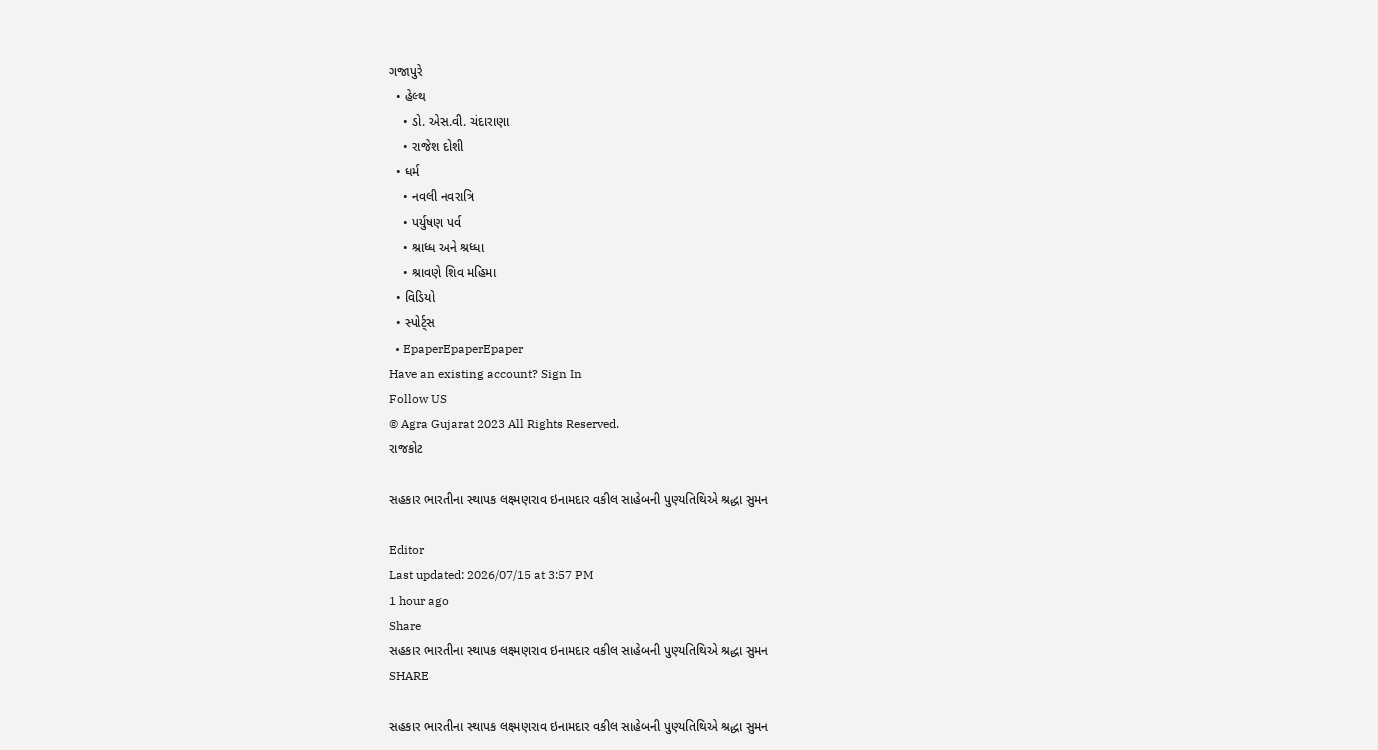ગજાપુરે
  • હેલ્થ
    • ડો. એસ.વી. ચંદારાણા
    • રાજેશ દોશી
  • ધર્મ
    • નવલી નવરાત્રિ
    • પર્યુષણ પર્વ
    • શ્રાધ્ધ અને શ્રધ્ધા
    • શ્રાવણે શિવ મહિમા
  • વિડિયો
  • સ્પોર્ટ્સ
  • EpaperEpaperEpaper
Have an existing account? Sign In
Follow US
© Agra Gujarat 2023 All Rights Reserved.
રાજકોટ

સહકાર ભારતીના સ્થાપક લક્ષ્મણરાવ ઇનામદાર વકીલ સાહેબની પુણ્યતિથિએ શ્રદ્ધા સુમન

Editor
Last updated: 2026/07/15 at 3:57 PM
1 hour ago
Share
સહકાર ભારતીના સ્થાપક લક્ષ્મણરાવ ઇનામદાર વકીલ સાહેબની પુણ્યતિથિએ શ્રદ્ધા સુમન
SHARE

સહકાર ભારતીના સ્થાપક લક્ષ્મણરાવ ઇનામદાર વકીલ સાહેબની પુણ્યતિથિએ શ્રદ્ધા સુમન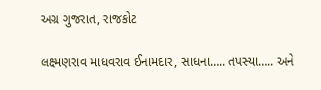અગ્ર ગુજરાત, રાજકોટ

લક્ષ્મણરાવ માધવરાવ ઈનામદાર, સાધના….. તપસ્યા….. અને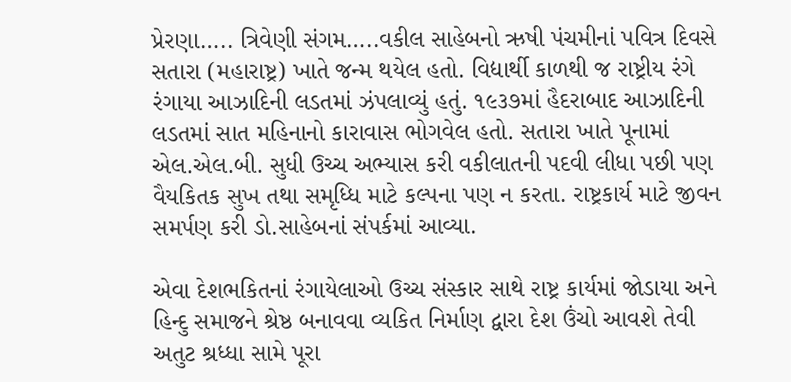પ્રેરણા….. ત્રિવેણી સંગમ…..વકીલ સાહેબનો ઋષી પંચમીનાં પવિત્ર દિવસે સતારા (મહારાષ્ટ્ર) ખાતે જન્મ થયેલ હતો. વિદ્યાર્થી કાળથી જ રાષ્ટ્રીય રંગે રંગાયા આઝાદિની લડતમાં ઝંપલાવ્યું હતું. ૧૯૩૭માં હૈદરાબાદ આઝાદિની લડતમાં સાત મહિનાનો કારાવાસ ભોગવેલ હતો. સતારા ખાતે પૂનામાં એલ.એલ.બી. સુધી ઉચ્ચ અભ્યાસ કરી વકીલાતની પદવી લીધા પછી પણ વૈયકિતક સુખ તથા સમૃધ્ધિ માટે કલ્પના પણ ન કરતા. રાષ્ટ્રકાર્ય માટે જીવન સમર્પણ કરી ડો.સાહેબનાં સંપર્કમાં આવ્યા.

એવા દેશભકિતનાં રંગાયેલાઓ ઉચ્ચ સંસ્કાર સાથે રાષ્ટ્ર કાર્યમાં જોડાયા અને હિન્દુ સમાજને શ્રેષ્ઠ બનાવવા વ્યકિત નિર્માણ દ્વારા દેશ ઉંચો આવશે તેવી અતુટ શ્રધ્ધા સામે પૂરા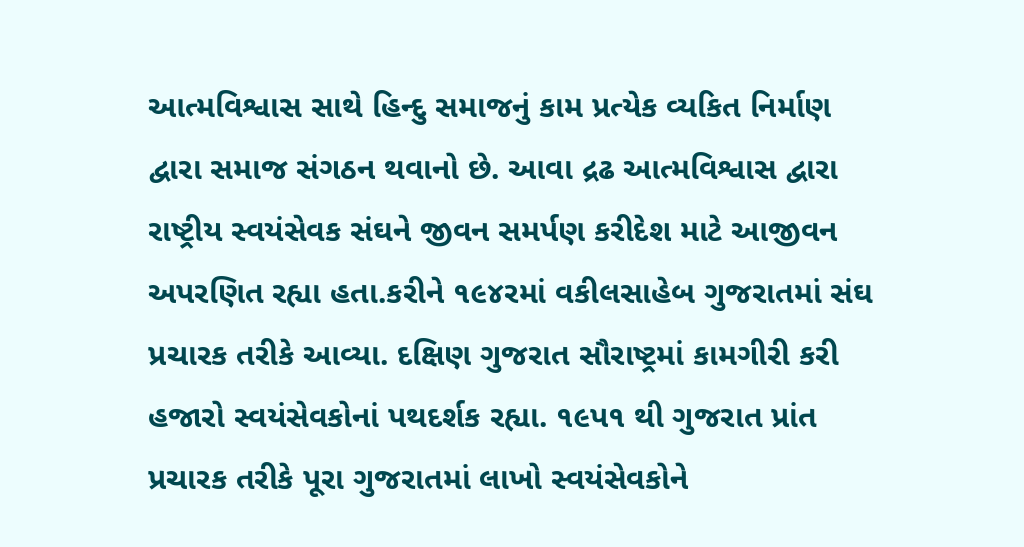આત્મવિશ્વાસ સાથે હિન્દુ સમાજનું કામ પ્રત્યેક વ્યકિત નિર્માણ દ્વારા સમાજ સંગઠન થવાનો છે. આવા દ્રઢ આત્મવિશ્વાસ દ્વારા રાષ્ટ્રીય સ્વયંસેવક સંઘને જીવન સમર્પણ કરીદેશ માટે આજીવન અપરણિત રહ્યા હતા.કરીને ૧૯૪રમાં વકીલસાહેબ ગુજરાતમાં સંઘ પ્રચારક તરીકે આવ્યા. દક્ષિણ ગુજરાત સૌરાષ્ટ્રમાં કામગીરી કરી હજારો સ્વયંસેવકોનાં પથદર્શક રહ્યા. ૧૯પ૧ થી ગુજરાત પ્રાંત પ્રચારક તરીકે પૂરા ગુજરાતમાં લાખો સ્વયંસેવકોને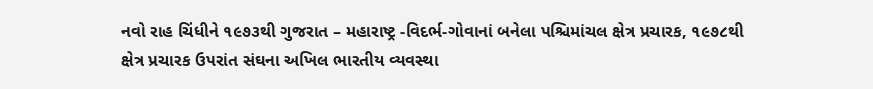નવો રાહ ચિંધીને ૧૯૭૩થી ગુજરાત – મહારાષ્ટ્ર -વિદર્ભ-ગોવાનાં બનેલા પશ્ચિમાંચલ ક્ષેત્ર પ્રચારક, ૧૯૭૮થી ક્ષેત્ર પ્રચારક ઉપરાંત સંઘના અખિલ ભારતીય વ્યવસ્થા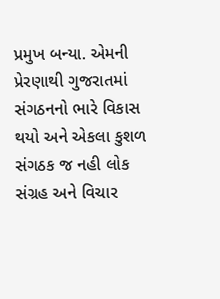પ્રમુખ બન્યા. એમની પ્રેરણાથી ગુજરાતમાં સંગઠનનો ભારે વિકાસ થયો અને એકલા કુશળ સંગઠક જ નહી લોક સંગ્રહ અને વિચાર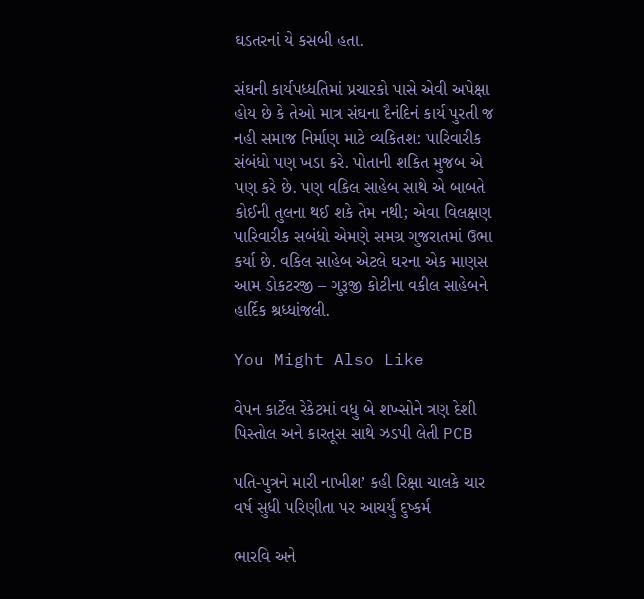ઘડતરનાં યે કસબી હતા.

સંઘની કાર્યપધ્ધતિમાં પ્રચારકો પાસે એવી અપેક્ષા હોય છે કે તેઓ માત્ર સંઘના દૈનંદિનં કાર્ય પુરતી જ નહી સમાજ નિર્માણ માટે વ્યકિતશ: પારિવારીક સંબંધો પણ ખડા કરે. પોતાની શકિત મુજબ એ પણ કરે છે. પણ વકિલ સાહેબ સાથે એ બાબતે કોઈની તુલના થઈ શકે તેમ નથી; એવા વિલક્ષણ પારિવારીક સબંધો એમણે સમગ્ર ગુજરાતમાં ઉભા કર્યા છે. વકિલ સાહેબ એટલે ઘરના એક માણસ આમ ડોકટરજી – ગુરૂજી કોટીના વકીલ સાહેબને હાર્દિક શ્રધ્ધાંજલી.

You Might Also Like

વેપન કાર્ટેલ રેકેટમાં વધુ બે શખ્સોને ત્રણ દેશી પિસ્તોલ અને કારતૂસ સાથે ઝડપી લેતી PCB

પતિ-પુત્રને મારી નાખીશ’ કહી રિક્ષા ચાલકે ચાર વર્ષ સુધી પરિણીતા પર આચર્યું દુષ્કર્મ

ભારવિ અને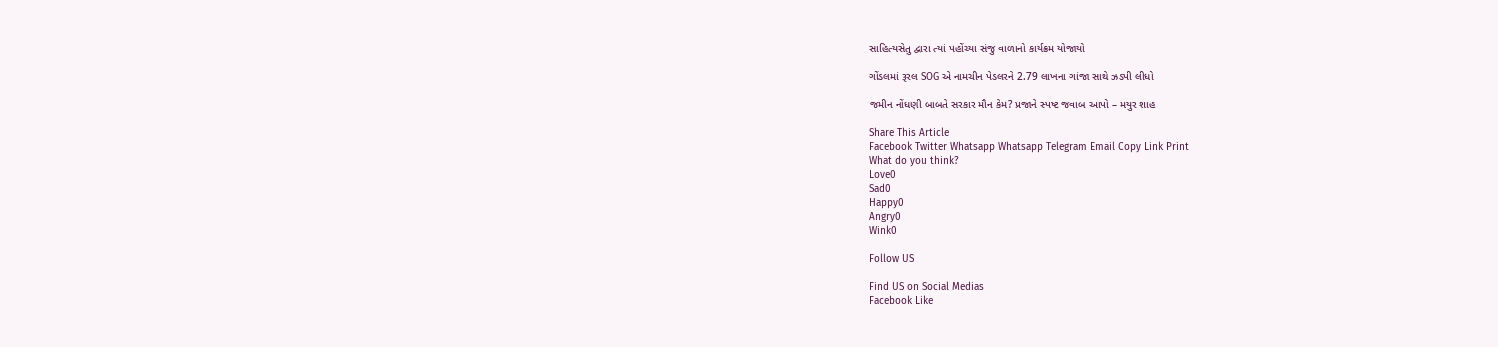સાહિત્યસેતુ દ્વારા ત્યાં પહોંચ્યા સંજુ વાળાનો કાર્યક્રમ યોજાયો

ગોંડલમાં રૂરલ SOG એ નામચીન પેડલરને 2.79 લાખના ગાંજા સાથે ઝડપી લીધો

જમીન નોંધણી બાબતે સરકાર મૌન કેમ? પ્રજાને સ્પષ્ટ જવાબ આપો – મયુર શાહ

Share This Article
Facebook Twitter Whatsapp Whatsapp Telegram Email Copy Link Print
What do you think?
Love0
Sad0
Happy0
Angry0
Wink0

Follow US

Find US on Social Medias
Facebook Like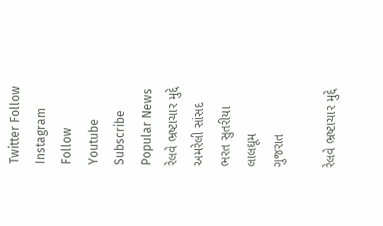Twitter Follow
Instagram Follow
Youtube Subscribe
Popular News
રેલવે ભ્રષ્ટાચાર મુદ્દે અમરેલી સાંસદ ભરત સુતરીયા લાલઘૂમ
ગુજરાત

રેલવે ભ્રષ્ટાચાર મુદ્દે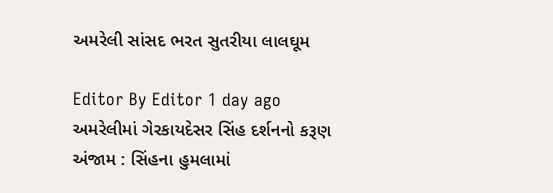અમરેલી સાંસદ ભરત સુતરીયા લાલઘૂમ

Editor By Editor 1 day ago
અમરેલીમાં ગેરકાયદેસર સિંહ દર્શનનો કરૂણ અંજામ : સિંહના હુમલામાં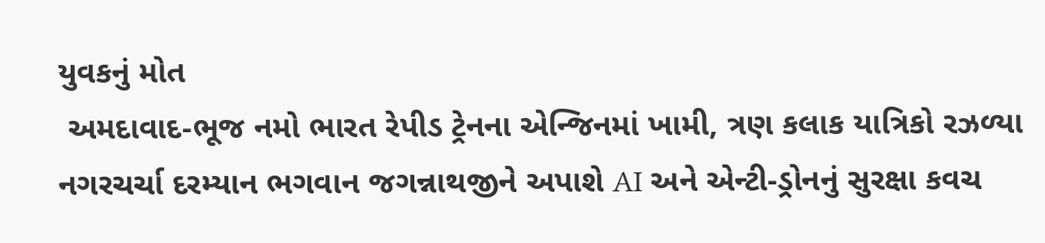યુવકનું મોત
 અમદાવાદ-ભૂજ નમો ભારત રેપીડ ટ્રેનના એન્જિનમાં ખામી, ત્રણ કલાક યાત્રિકો રઝળ્યા
નગરચર્ચા દરમ્યાન ભગવાન જગન્નાથજીને અપાશે AI અને એન્ટી-ડ્રોનનું સુરક્ષા કવચ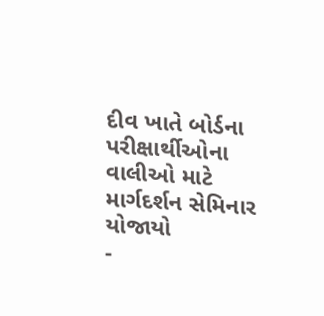દીવ ખાતે બોર્ડના પરીક્ષાર્થીઓના વાલીઓ માટે માર્ગદર્શન સેમિનાર યોજાયો
-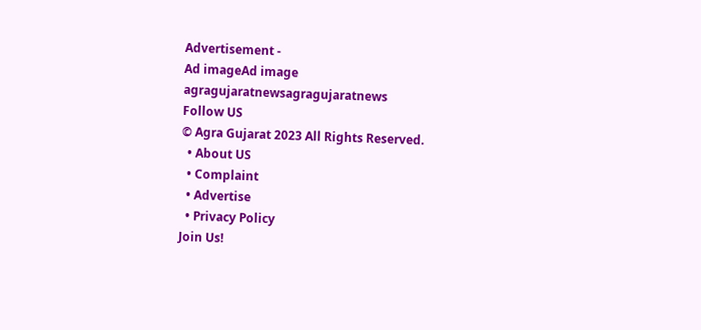Advertisement -
Ad imageAd image
agragujaratnewsagragujaratnews
Follow US
© Agra Gujarat 2023 All Rights Reserved.
  • About US
  • Complaint
  • Advertise
  • Privacy Policy
Join Us!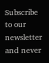Subscribe to our newsletter and never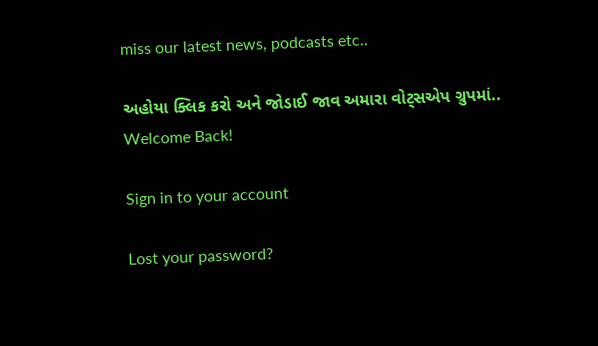miss our latest news, podcasts etc..

અહોયા ક્લિક કરો અને જોડાઈ જાવ અમારા વોટ્સએપ ગ્રુપમાં..
Welcome Back!

Sign in to your account

Lost your password?